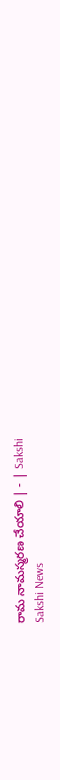రామ నామస్మరణ చేయాలి | - | Sakshi
Sakshi News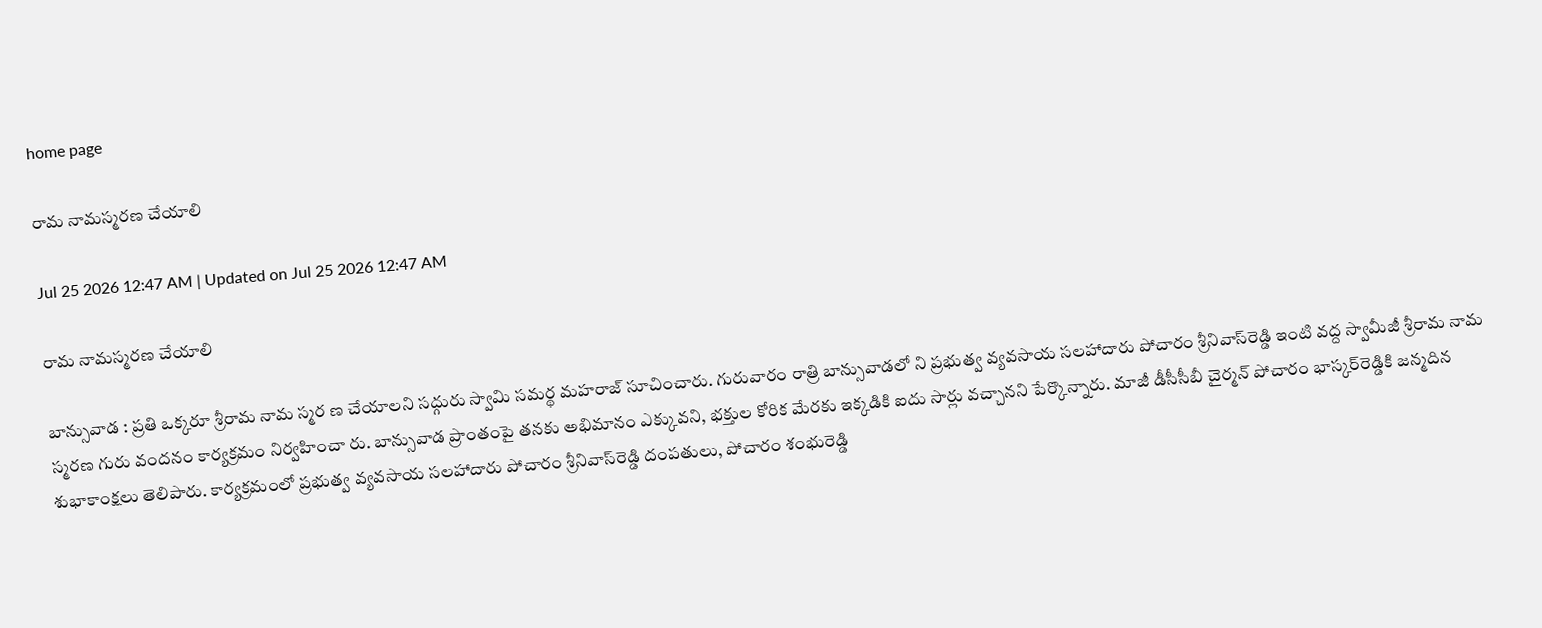home page

రామ నామస్మరణ చేయాలి

Jul 25 2026 12:47 AM | Updated on Jul 25 2026 12:47 AM

రామ నామస్మరణ చేయాలి

బాన్సువాడ : ప్రతి ఒక్కరూ శ్రీరామ నామ స్మర ణ చేయాలని సద్గురు స్వామి సమర్థ మహరాజ్‌ సూచించారు. గురువారం రాత్రి బాన్సువాడలో ని ప్రభుత్వ వ్యవసాయ సలహాదారు పోచారం శ్రీనివాస్‌రెడ్డి ఇంటి వద్ద స్వామీజీ శ్రీరామ నామ స్మరణ గురు వందనం కార్యక్రమం నిర్వహించా రు. బాన్సువాడ ప్రాంతంపై తనకు అభిమానం ఎక్కువని, భక్తుల కోరిక మేరకు ఇక్కడికి ఐదు సార్లు వచ్చానని పేర్కొన్నారు. మాజీ డీసీసీబీ చైర్మన్‌ పోచారం భాస్కర్‌రెడ్డికి జన్మదిన శుభాకాంక్షలు తెలిపారు. కార్యక్రమంలో ప్రభుత్వ వ్యవసాయ సలహాదారు పోచారం శ్రీనివాస్‌రెడ్డి దంపతులు, పోచారం శంభురెడ్డి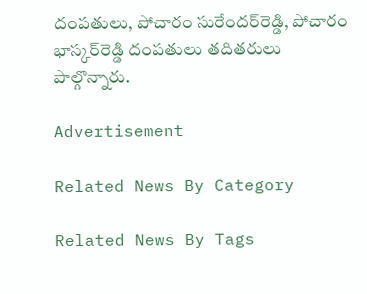దంపతులు, పోచారం సురేందర్‌రెడ్డి, పోచారం భాస్కర్‌రెడ్డి దంపతులు తదితరులు పాల్గొన్నారు.

Advertisement

Related News By Category

Related News By Tags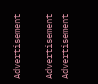Advertisement

Advertisement
Advertisement